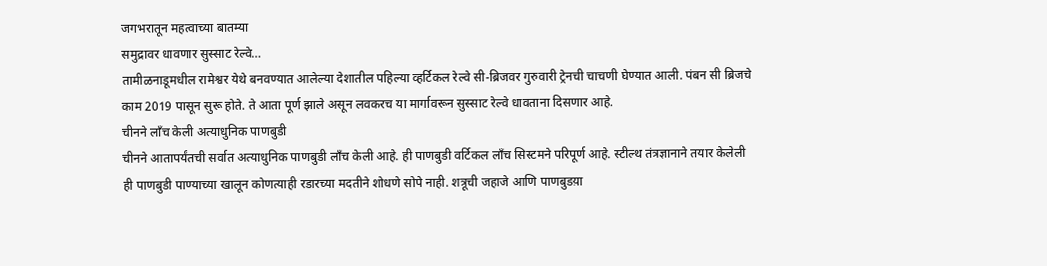जगभरातून महत्वाच्या बातम्या
समुद्रावर धावणार सुस्साट रेल्वे…
तामीळनाडूमधील रामेश्वर येथे बनवण्यात आलेल्या देशातील पहिल्या व्हर्टिकल रेल्वे सी-ब्रिजवर गुरुवारी ट्रेनची चाचणी घेण्यात आली. पंबन सी ब्रिजचे काम 2019 पासून सुरू होते. ते आता पूर्ण झाले असून लवकरच या मार्गावरून सुस्साट रेल्वे धावताना दिसणार आहे.
चीनने लाँच केली अत्याधुनिक पाणबुडी
चीनने आतापर्यंतची सर्वात अत्याधुनिक पाणबुडी लाँच केली आहे. ही पाणबुडी वर्टिकल लाँच सिस्टमने परिपूर्ण आहे. स्टील्थ तंत्रज्ञानाने तयार केलेली ही पाणबुडी पाण्याच्या खालून कोणत्याही रडारच्या मदतीने शोधणे सोपे नाही. शत्रूची जहाजे आणि पाणबुडय़ा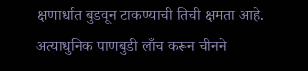क्षणार्धात बुडवून टाकण्याची तिची क्षमता आहे. अत्याधुनिक पाणबुडी लाँच करून चीनने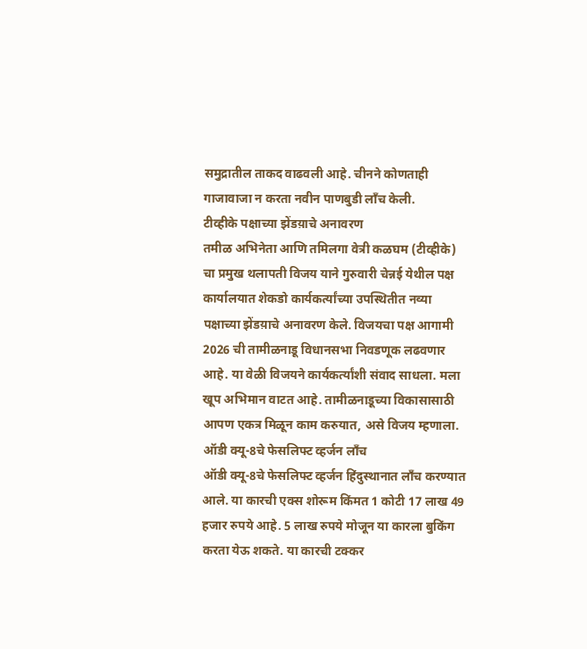समुद्रातील ताकद वाढवली आहे. चीनने कोणताही गाजावाजा न करता नवीन पाणबुडी लाँच केली.
टीव्हीके पक्षाच्या झेंडय़ाचे अनावरण
तमीळ अभिनेता आणि तमिलगा वेत्री कळघम (टीव्हीके) चा प्रमुख थलापती विजय याने गुरुवारी चेन्नई येथील पक्ष कार्यालयात शेकडो कार्यकर्त्यांच्या उपस्थितीत नव्या पक्षाच्या झेंडय़ाचे अनावरण केले. विजयचा पक्ष आगामी 2026 ची तामीळनाडू विधानसभा निवडणूक लढवणार आहे. या वेळी विजयने कार्यकर्त्यांशी संवाद साधला. मला खूप अभिमान वाटत आहे. तामीळनाडूच्या विकासासाठी आपण एकत्र मिळून काम करुयात, असे विजय म्हणाला.
ऑडी क्यू-8चे फेसलिफ्ट व्हर्जन लाँच
ऑडी क्यू-8चे फेसलिफ्ट व्हर्जन हिंदुस्थानात लाँच करण्यात आले. या कारची एक्स शोरूम किंमत 1 कोटी 17 लाख 49 हजार रुपये आहे. 5 लाख रुपये मोजून या कारला बुकिंग करता येऊ शकते. या कारची टक्कर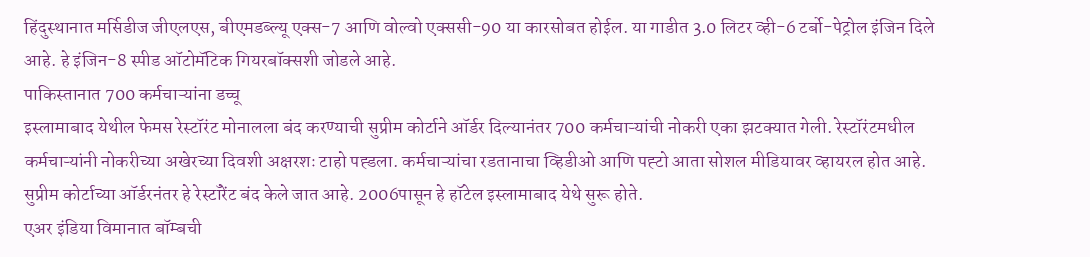हिंदुस्थानात मर्सिडीज जीएलएस, बीएमडब्ल्यू एक्स-7 आणि वोल्वो एक्ससी-90 या कारसोबत होईल. या गाडीत 3.0 लिटर व्ही-6 टर्बो-पेट्रोल इंजिन दिले आहे. हे इंजिन-8 स्पीड ऑटोमॅटिक गियरबॉक्सशी जोडले आहे.
पाकिस्तानात 700 कर्मचाऱ्यांना डच्चू
इस्लामाबाद येथील फेमस रेस्टॉरंट मोनालला बंद करण्याची सुप्रीम कोर्टाने ऑर्डर दिल्यानंतर 700 कर्मचाऱ्यांची नोकरी एका झटक्यात गेली. रेस्टॉरंटमधील कर्मचाऱ्यांनी नोकरीच्या अखेरच्या दिवशी अक्षरशः टाहो पह्डला. कर्मचाऱ्यांचा रडतानाचा व्हिडीओ आणि पह्टो आता सोशल मीडियावर व्हायरल होत आहे. सुप्रीम कोर्टाच्या ऑर्डरनंतर हे रेस्टॉरेंट बंद केले जात आहे. 2006पासून हे हॉटेल इस्लामाबाद येथे सुरू होते.
एअर इंडिया विमानात बॉम्बची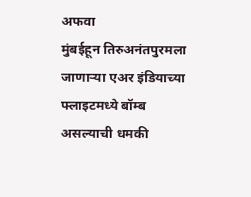अफवा
मुंबईहून तिरुअनंतपुरमला जाणाऱ्या एअर इंडियाच्या फ्लाइटमध्ये बॉम्ब असल्याची धमकी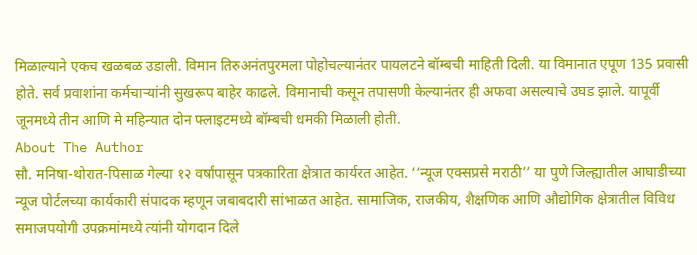मिळाल्याने एकच खळबळ उडाली. विमान तिरुअनंतपुरमला पोहोचल्यानंतर पायलटने बॉम्बची माहिती दिली. या विमानात एपूण 135 प्रवासी होते. सर्व प्रवाशांना कर्मचाऱ्यांनी सुखरूप बाहेर काढले. विमानाची कसून तपासणी केल्यानंतर ही अफवा असल्याचे उघड झाले. यापूर्वी जूनमध्ये तीन आणि मे महिन्यात दोन फ्लाइटमध्ये बॉम्बची धमकी मिळाली होती.
About The Author
सौ. मनिषा-थोरात-पिसाळ गेल्या १२ वर्षांपासून पत्रकारिता क्षेत्रात कार्यरत आहेत. ‘‘न्यूज एक्सप्रसे मराठी’’ या पुणे जिल्ह्यातील आघाडीच्या न्यूज पोर्टलच्या कार्यकारी संपादक म्हणून जबाबदारी सांभाळत आहेत. सामाजिक, राजकीय, शैक्षणिक आणि औद्योगिक क्षेत्रातील विविध समाजपयोगी उपक्रमांमध्ये त्यांनी योगदान दिले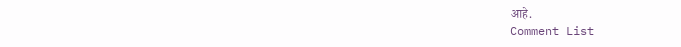आहे.
Comment List